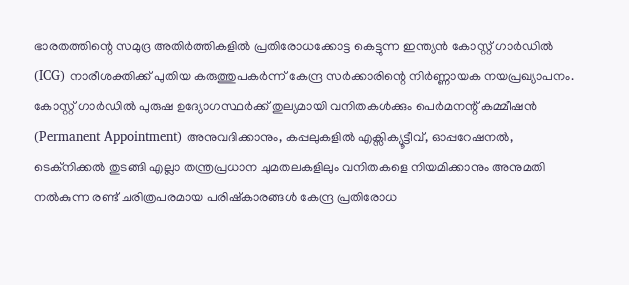ഭാരതത്തിന്റെ സമുദ്ര അതിർത്തികളിൽ പ്രതിരോധക്കോട്ട കെട്ടുന്ന ഇന്ത്യൻ കോസ്റ്റ് ഗാർഡിൽ (ICG) നാരീശക്തിക്ക് പുതിയ കരുത്തുപകർന്ന് കേന്ദ്ര സർക്കാരിന്റെ നിർണ്ണായക നയപ്രഖ്യാപനം. കോസ്റ്റ് ഗാർഡിൽ പുരുഷ ഉദ്യോഗസ്ഥർക്ക് തുല്യമായി വനിതകൾക്കും പെർമനന്റ് കമ്മീഷൻ (Permanent Appointment) അനുവദിക്കാനും, കപ്പലുകളിൽ എക്സിക്യൂട്ടീവ്, ഓപ്പറേഷനൽ, ടെക്നിക്കൽ തുടങ്ങി എല്ലാ തന്ത്രപ്രധാന ചുമതലകളിലും വനിതകളെ നിയമിക്കാനും അനുമതി നൽകുന്ന രണ്ട് ചരിത്രപരമായ പരിഷ്കാരങ്ങൾ കേന്ദ്ര പ്രതിരോധ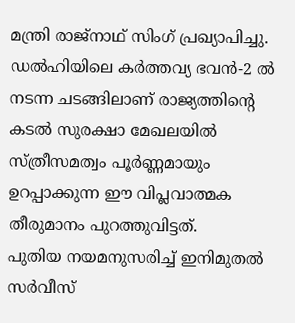മന്ത്രി രാജ്നാഥ് സിംഗ് പ്രഖ്യാപിച്ചു. ഡൽഹിയിലെ കർത്തവ്യ ഭവൻ-2 ൽ നടന്ന ചടങ്ങിലാണ് രാജ്യത്തിന്റെ കടൽ സുരക്ഷാ മേഖലയിൽ സ്ത്രീസമത്വം പൂർണ്ണമായും ഉറപ്പാക്കുന്ന ഈ വിപ്ലവാത്മക തീരുമാനം പുറത്തുവിട്ടത്.
പുതിയ നയമനുസരിച്ച് ഇനിമുതൽ സർവീസ്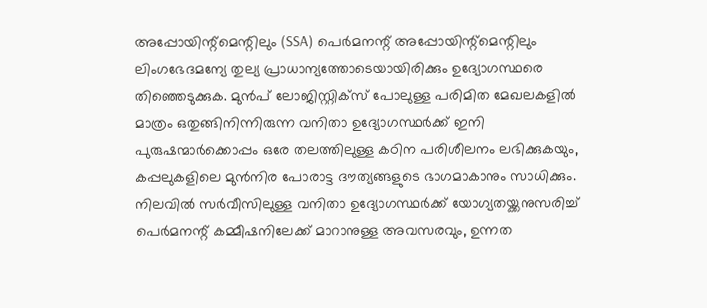അപ്പോയിന്റ്മെന്റിലും (SSA) പെർമനന്റ് അപ്പോയിന്റ്മെന്റിലും ലിംഗഭേദമന്യേ തുല്യ പ്രാധാന്യത്തോടെയായിരിക്കും ഉദ്യോഗസ്ഥരെ തിഞ്ഞെടുക്കുക. മുൻപ് ലോജിസ്റ്റിക്സ് പോലുള്ള പരിമിത മേഖലകളിൽ മാത്രം ഒതുങ്ങിനിന്നിരുന്ന വനിതാ ഉദ്യോഗസ്ഥർക്ക് ഇനി പുരുഷന്മാർക്കൊപ്പം ഒരേ തലത്തിലുള്ള കഠിന പരിശീലനം ലഭിക്കുകയും, കപ്പലുകളിലെ മുൻനിര പോരാട്ട ദൗത്യങ്ങളുടെ ഭാഗമാകാനും സാധിക്കും. നിലവിൽ സർവീസിലുള്ള വനിതാ ഉദ്യോഗസ്ഥർക്ക് യോഗ്യതയ്ക്കനുസരിച്ച് പെർമനന്റ് കമ്മീഷനിലേക്ക് മാറാനുള്ള അവസരവും, ഉന്നത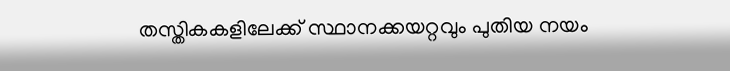തസ്തികകളിലേക്ക് സ്ഥാനക്കയറ്റവും പുതിയ നയം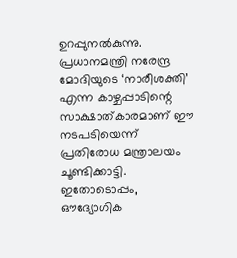ഉറപ്പുനൽകുന്നു. പ്രധാനമന്ത്രി നരേന്ദ്ര മോദിയുടെ ‘നാരീശക്തി’ എന്ന കാഴ്ചപ്പാടിന്റെ സാക്ഷാത്കാരമാണ് ഈ നടപടിയെന്ന് പ്രതിരോധ മന്ത്രാലയം ചൂണ്ടിക്കാട്ടി.
ഇതോടൊപ്പം, ഔദ്യോഗിക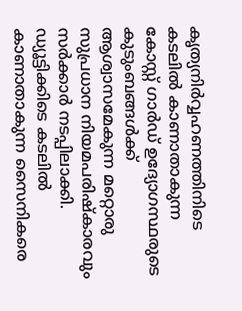കൃത്യനിർവ്വഹണത്തിനിടെ കടലിൽ കാണാതാകുന്ന കോസ്റ്റ് ഗാർഡ് ഉദ്യോഗസ്ഥരുടെ കുടുംബങ്ങൾക്ക് ആശ്വാസമേകുന്ന മറ്റൊരു സുപ്രധാന നിയമപരിഷ്കാരവും സർക്കാർ നടപ്പിലാക്കി. ഡ്യൂട്ടിക്കിടെ കടലിൽ കാണാതാകുന്ന സൈനികരെ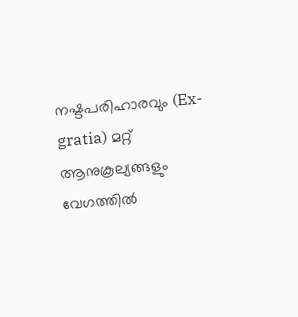നഷ്ടപരിഹാരവും (Ex-gratia) മറ്റ് ആനുകൂല്യങ്ങളും വേഗത്തിൽ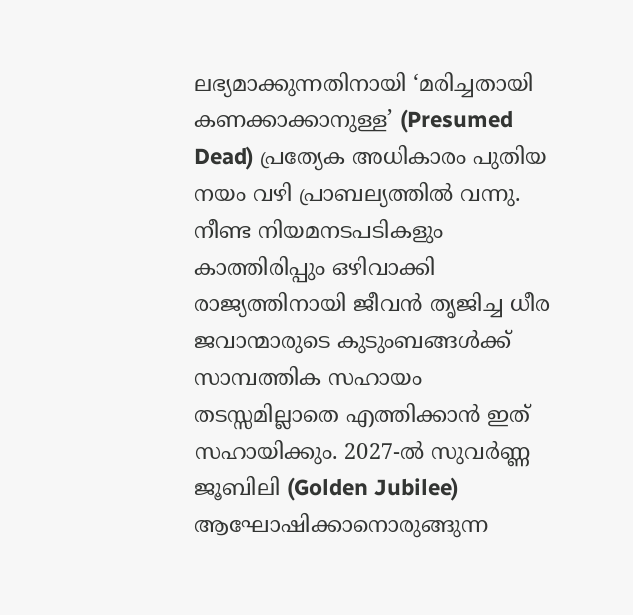ലഭ്യമാക്കുന്നതിനായി ‘മരിച്ചതായി കണക്കാക്കാനുള്ള’ (Presumed Dead) പ്രത്യേക അധികാരം പുതിയ നയം വഴി പ്രാബല്യത്തിൽ വന്നു. നീണ്ട നിയമനടപടികളും കാത്തിരിപ്പും ഒഴിവാക്കി രാജ്യത്തിനായി ജീവൻ തൃജിച്ച ധീര ജവാന്മാരുടെ കുടുംബങ്ങൾക്ക് സാമ്പത്തിക സഹായം തടസ്സമില്ലാതെ എത്തിക്കാൻ ഇത് സഹായിക്കും. 2027-ൽ സുവർണ്ണ ജൂബിലി (Golden Jubilee) ആഘോഷിക്കാനൊരുങ്ങുന്ന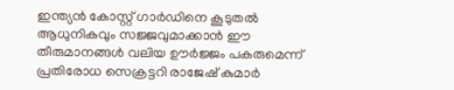ഇന്ത്യൻ കോസ്റ്റ് ഗാർഡിനെ കൂടുതൽ ആധുനികവും സജ്ജവുമാക്കാൻ ഈ തീരുമാനങ്ങൾ വലിയ ഊർജ്ജം പകരുമെന്ന് പ്രതിരോധ സെക്രട്ടറി രാജേഷ് കുമാർ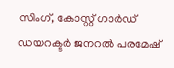സിംഗ്, കോസ്റ്റ് ഗാർഡ് ഡയറക്ടർ ജനറൽ പരമേഷ്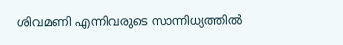ശിവമണി എന്നിവരുടെ സാന്നിധ്യത്തിൽ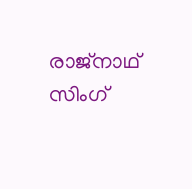രാജ്നാഥ് സിംഗ്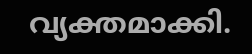വ്യക്തമാക്കി.